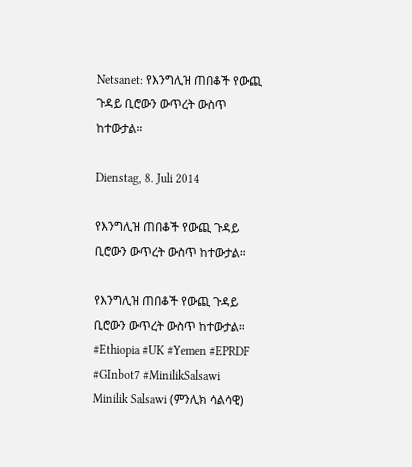Netsanet: የእንግሊዝ ጠበቆች የውጪ ጉዳይ ቢሮውን ውጥረት ውስጥ ከተውታል።

Dienstag, 8. Juli 2014

የእንግሊዝ ጠበቆች የውጪ ጉዳይ ቢሮውን ውጥረት ውስጥ ከተውታል።

የእንግሊዝ ጠበቆች የውጪ ጉዳይ ቢሮውን ውጥረት ውስጥ ከተውታል።
#Ethiopia #UK #Yemen #EPRDF #GInbot7 #MinilikSalsawi
Minilik Salsawi (ምንሊክ ሳልሳዊ)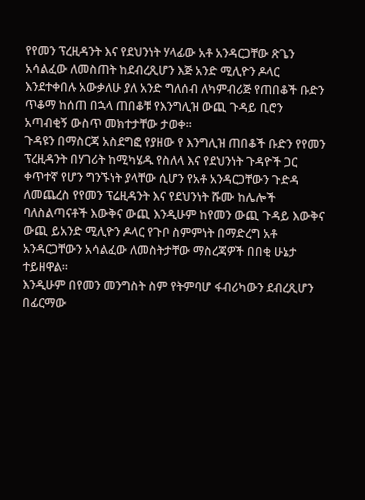የየመን ፕረዚዳንት እና የደህንነት ሃላፊው አቶ አንዳርጋቸው ጽጌን አሳልፈው ለመስጠት ከደብረጺሆን እጅ አንድ ሚሊዮን ዶላር እንደተቀበሉ አውቃለሁ ያለ አንድ ግለሰብ ለካምብሪጅ የጠበቆች ቡድን ጥቆማ ከሰጠ በኋላ ጠበቆቹ የእንግሊዝ ውጪ ጉዳይ ቢሮን አጣብቂኝ ውስጥ መክተታቸው ታወቀ።
ጉዳዩን በማስርጃ አስደግፎ የያዘው የ እንግሊዝ ጠበቆች ቡድን የየመን ፕረዚዳንት በሃገሪት ከሚካሄዱ የስለላ እና የደህንነት ጉዳዮች ጋር ቀጥተኛ የሆን ግንኙነት ያላቸው ሲሆን የአቶ አንዳርጋቸውን ጉድዳ ለመጨረስ የየመን ፕሬዚዳንት እና የደህንነት ሹሙ ከሌሎች ባለስልጣናቶች እውቅና ውጪ እንዲሁም ከየመን ውጪ ጉዳይ እውቅና ውጪ ይአንድ ሚሊዮን ዶላር የጉቦ ስምምነት በማድረግ አቶ አንዳርጋቸውን አሳልፈው ለመስትታቸው ማስረጃዎች በበቂ ሁኔታ ተይዘዋል።
እንዲሁም በየመን መንግስት ስም የትምባሆ ፋብሪካውን ደብረጺሆን በፊርማው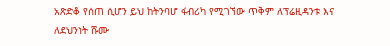አጽድቆ የሰጠ ሲሆን ይህ ከትንባሆ ፋብሪካ የሚገኘው ጥቅም ለፕሬዚዳንቱ እና ለደህንነት ሹሙ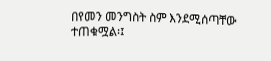በየመን መንግስት ስም እንደሚሰጣቸው ተጠቁሟል፡፤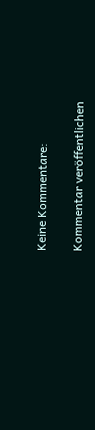Keine Kommentare:

Kommentar veröffentlichen